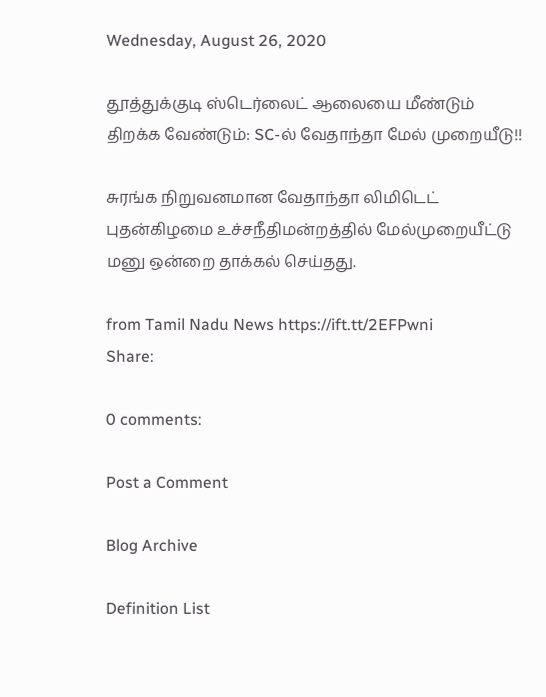Wednesday, August 26, 2020

தூத்துக்குடி ஸ்டெர்லைட் ஆலையை மீண்டும் திறக்க வேண்டும்: SC-ல் வேதாந்தா மேல் முறையீடு!!

சுரங்க நிறுவனமான வேதாந்தா லிமிடெட் புதன்கிழமை உச்சநீதிமன்றத்தில் மேல்முறையீட்டு மனு ஒன்றை தாக்கல் செய்தது.

from Tamil Nadu News https://ift.tt/2EFPwni
Share:

0 comments:

Post a Comment

Blog Archive

Definition List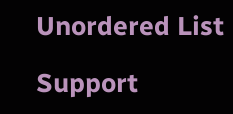Unordered List

Support